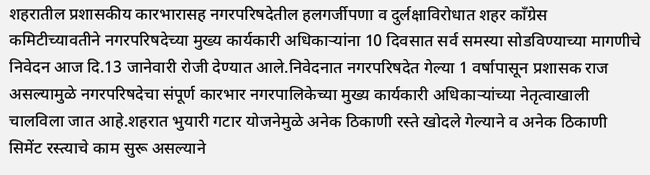शहरातील प्रशासकीय कारभारासह नगरपरिषदेतील हलगर्जीपणा व दुर्लक्षाविरोधात शहर काँग्रेस कमिटीच्यावतीने नगरपरिषदेच्या मुख्य कार्यकारी अधिकाऱ्यांना 10 दिवसात सर्व समस्या सोडविण्याच्या मागणीचे निवेदन आज दि.13 जानेवारी रोजी देण्यात आले.निवेदनात नगरपरिषदेत गेल्या 1 वर्षापासून प्रशासक राज असल्यामुळे नगरपरिषदेचा संपूर्ण कारभार नगरपालिकेच्या मुख्य कार्यकारी अधिकाऱ्यांच्या नेतृत्वाखाली चालविला जात आहे.शहरात भुयारी गटार योजनेमुळे अनेक ठिकाणी रस्ते खोदले गेल्याने व अनेक ठिकाणी सिमेंट रस्त्याचे काम सुरू असल्याने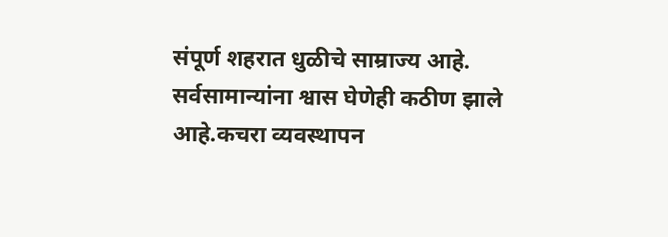संपूर्ण शहरात धुळीचे साम्राज्य आहे. सर्वसामान्यांना श्वास घेणेही कठीण झाले आहे.कचरा व्यवस्थापन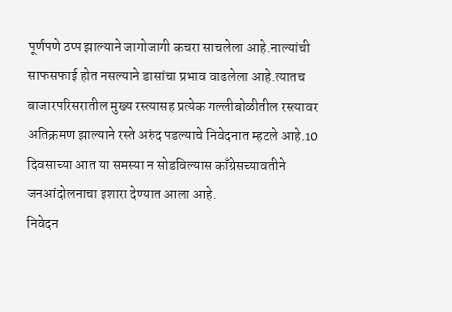पूर्णपणे ठप्प झाल्याने जागोजागी कचरा साचलेला आहे.नाल्यांची साफसफाई होत नसल्याने डासांचा प्रभाव वाढलेला आहे.त्यातच बाजारपरिसरातील मुख्य रस्त्यासह प्रत्येक गल्लीबोळीतील रस्त्यावर अतिक्रमण झाल्याने रस्ते अरुंद पडल्याचे निवेदनात म्हटले आहे.10 दिवसाच्या आत या समस्या न सोडविल्यास काँग्रेसच्यावतीने जनआंदोलनाचा इशारा देण्यात आला आहे.
निवेदन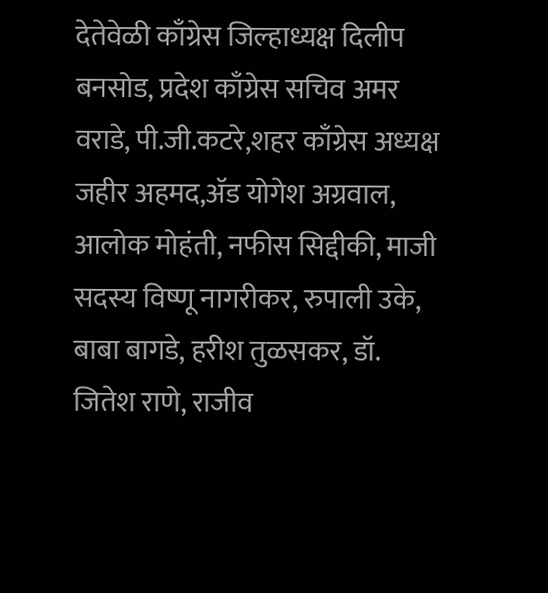देतेवेळी काँग्रेस जिल्हाध्यक्ष दिलीप बनसोड, प्रदेश काँग्रेस सचिव अमर वराडे, पी.जी.कटरे,शहर काँग्रेस अध्यक्ष जहीर अहमद,ॲड योगेश अग्रवाल, आलोक मोहंती, नफीस सिद्दीकी, माजी सदस्य विष्णू नागरीकर, रुपाली उके, बाबा बागडे, हरीश तुळसकर, डॉ. जितेश राणे, राजीव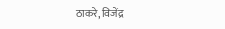ठाकरे, विजेंद्र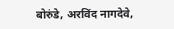बोरुंडे, अरविंद नागदेवे,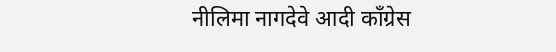नीलिमा नागदेवे आदी काँग्रेस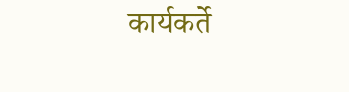कार्यकर्ते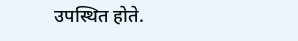उपस्थित होते.